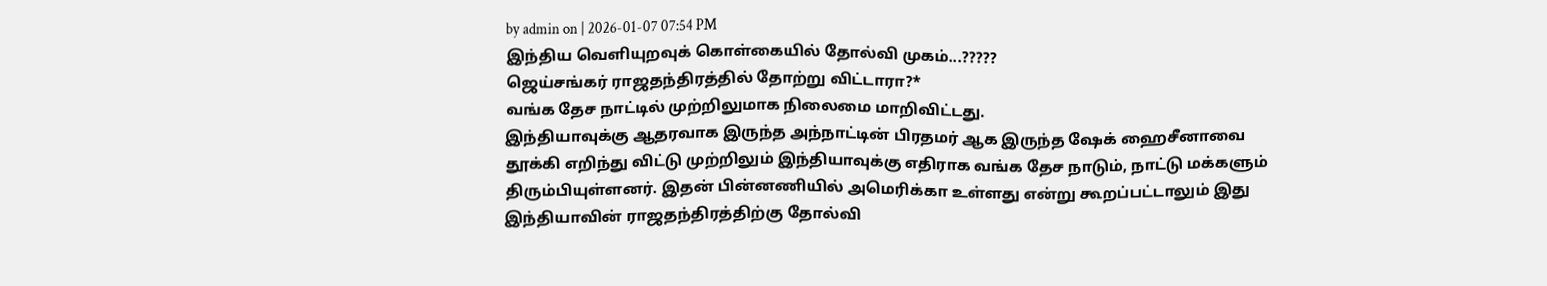by admin on | 2026-01-07 07:54 PM
இந்திய வெளியுறவுக் கொள்கையில் தோல்வி முகம்...?????
ஜெய்சங்கர் ராஜதந்திரத்தில் தோற்று விட்டாரா?*
வங்க தேச நாட்டில் முற்றிலுமாக நிலைமை மாறிவிட்டது.
இந்தியாவுக்கு ஆதரவாக இருந்த அந்நாட்டின் பிரதமர் ஆக இருந்த ஷேக் ஹைசீனாவை தூக்கி எறிந்து விட்டு முற்றிலும் இந்தியாவுக்கு எதிராக வங்க தேச நாடும், நாட்டு மக்களும் திரும்பியுள்ளனர். இதன் பின்னணியில் அமெரிக்கா உள்ளது என்று கூறப்பட்டாலும் இது இந்தியாவின் ராஜதந்திரத்திற்கு தோல்வி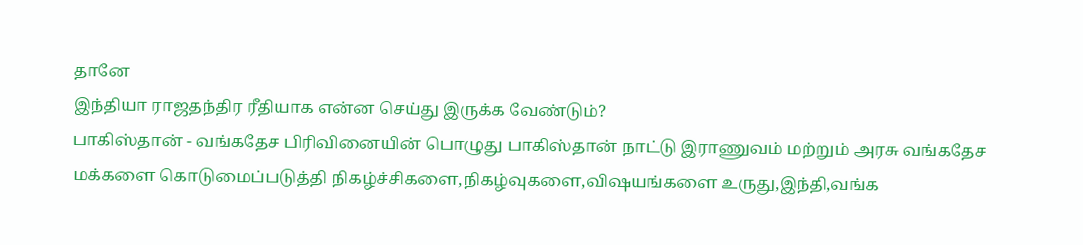தானே
இந்தியா ராஜதந்திர ரீதியாக என்ன செய்து இருக்க வேண்டும்?
பாகிஸ்தான் - வங்கதேச பிரிவினையின் பொழுது பாகிஸ்தான் நாட்டு இராணுவம் மற்றும் அரசு வங்கதேச மக்களை கொடுமைப்படுத்தி நிகழ்ச்சிகளை,நிகழ்வுகளை,விஷயங்களை உருது,இந்தி,வங்க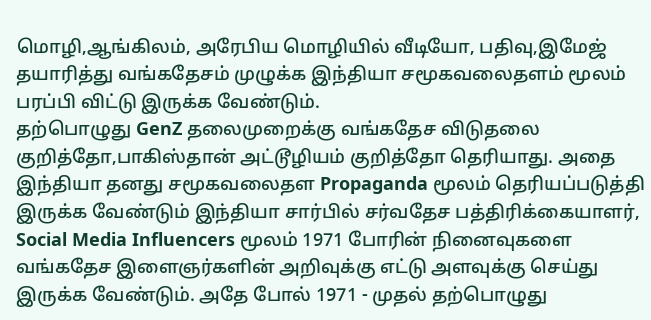மொழி,ஆங்கிலம், அரேபிய மொழியில் வீடியோ, பதிவு,இமேஜ் தயாரித்து வங்கதேசம் முழுக்க இந்தியா சமூகவலைதளம் மூலம் பரப்பி விட்டு இருக்க வேண்டும்.
தற்பொழுது GenZ தலைமுறைக்கு வங்கதேச விடுதலை குறித்தோ,பாகிஸ்தான் அட்டூழியம் குறித்தோ தெரியாது. அதை இந்தியா தனது சமூகவலைதள Propaganda மூலம் தெரியப்படுத்தி இருக்க வேண்டும் இந்தியா சார்பில் சர்வதேச பத்திரிக்கையாளர், Social Media Influencers மூலம் 1971 போரின் நினைவுகளை வங்கதேச இளைஞர்களின் அறிவுக்கு எட்டு அளவுக்கு செய்து இருக்க வேண்டும். அதே போல் 1971 - முதல் தற்பொழுது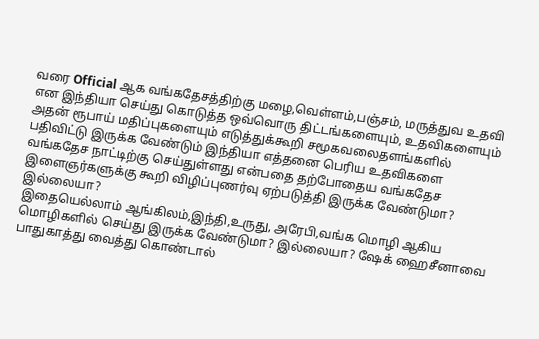வரை Official ஆக வங்கதேசத்திற்கு மழை,வெள்ளம்,பஞ்சம், மருத்துவ உதவி என இந்தியா செய்து கொடுத்த ஒவ்வொரு திட்டங்களையும், உதவிகளையும் அதன் ரூபாய் மதிப்புகளையும் எடுத்துக்கூறி சமூகவலைதளங்களில் பதிவிட்டு இருக்க வேண்டும் இந்தியா எத்தனை பெரிய உதவிகளை வங்கதேச நாட்டிற்கு செய்துள்ளது என்பதை தற்போதைய வங்கதேச இளைஞர்களுக்கு கூறி விழிப்புணர்வு ஏற்படுத்தி இருக்க வேண்டுமா? இல்லையா?
இதையெல்லாம் ஆங்கிலம்,இந்தி,உருது, அரேபி,வங்க மொழி ஆகிய மொழிகளில் செய்து இருக்க வேண்டுமா? இல்லையா? ஷேக் ஹைசீனாவை பாதுகாத்து வைத்து கொண்டால்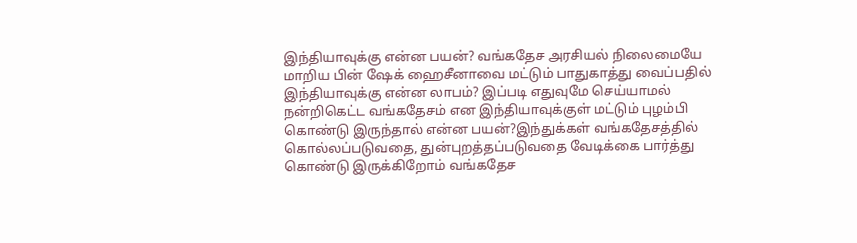இந்தியாவுக்கு என்ன பயன்? வங்கதேச அரசியல் நிலைமையே மாறிய பின் ஷேக் ஹைசீனாவை மட்டும் பாதுகாத்து வைப்பதில் இந்தியாவுக்கு என்ன லாபம்? இப்படி எதுவுமே செய்யாமல் நன்றிகெட்ட வங்கதேசம் என இந்தியாவுக்குள் மட்டும் புழம்பி கொண்டு இருந்தால் என்ன பயன்?இந்துக்கள் வங்கதேசத்தில் கொல்லப்படுவதை, துன்புறத்தப்படுவதை வேடிக்கை பார்த்து கொண்டு இருக்கிறோம் வங்கதேச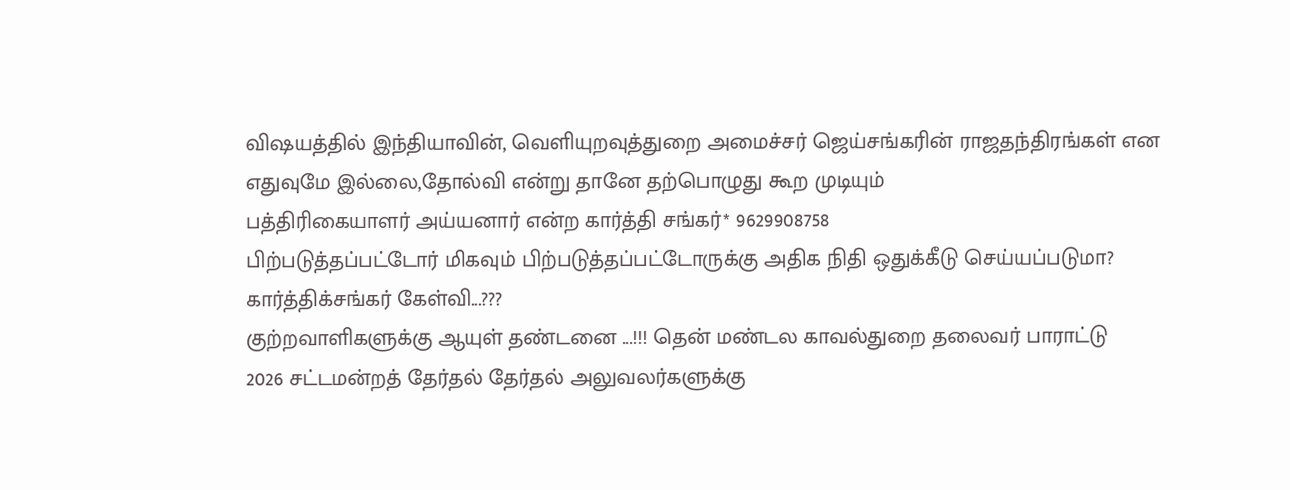விஷயத்தில் இந்தியாவின், வெளியுறவுத்துறை அமைச்சர் ஜெய்சங்கரின் ராஜதந்திரங்கள் என எதுவுமே இல்லை,தோல்வி என்று தானே தற்பொழுது கூற முடியும்
பத்திரிகையாளர் அய்யனார் என்ற கார்த்தி சங்கர்* 9629908758
பிற்படுத்தப்பட்டோர் மிகவும் பிற்படுத்தப்பட்டோருக்கு அதிக நிதி ஒதுக்கீடு செய்யப்படுமா? கார்த்திக்சங்கர் கேள்வி...???
குற்றவாளிகளுக்கு ஆயுள் தண்டனை ...!!! தென் மண்டல காவல்துறை தலைவர் பாராட்டு
2026 சட்டமன்றத் தேர்தல் தேர்தல் அலுவலர்களுக்கு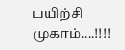பயிற்சி முகாம்....!!!!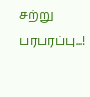சற்று பரபரப்பு...!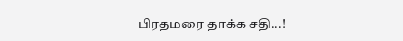பிரதமரை தாக்க சதி...!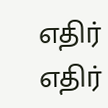எதிர் எதிர்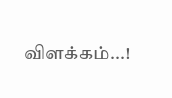விளக்கம்...!